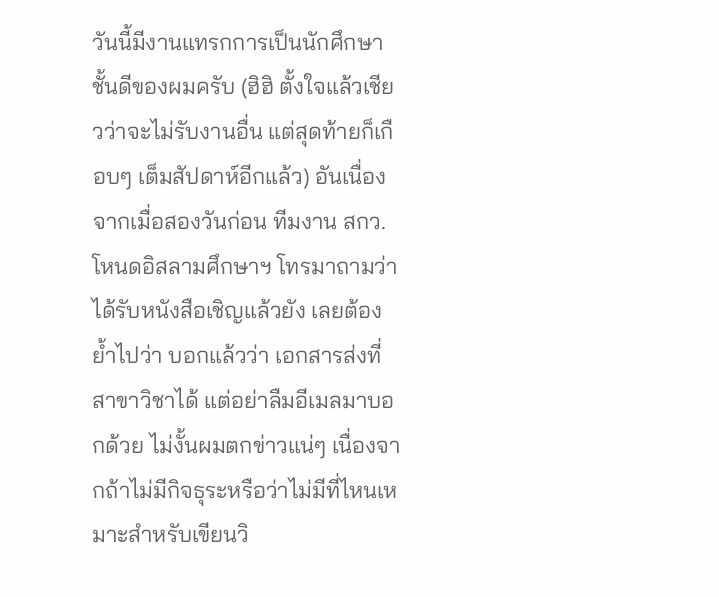วันนี้มีงานแทรกการเป็นนักศึกษาชั้นดีของผมครับ (ฮิฮิ ตั้งใจแล้วเชียวว่าจะไม่รับงานอื่น แต่สุดท้ายก็เกือบๆ เต็มสัปดาห์อีกแล้ว) อันเนื่องจากเมื่อสองวันก่อน ทีมงาน สกว.โหนดอิสลามศึกษาฯ โทรมาถามว่าได้รับหนังสือเชิญแล้วยัง เลยต้องย้ำไปว่า บอกแล้วว่า เอกสารส่งที่สาขาวิชาได้ แต่อย่าลืมอีเมลมาบอกด้วย ไม่งั้นผมตกข่าวแน่ๆ เนื่องจากถ้าไม่มีกิจธุระหรือว่าไม่มีที่ไหนเหมาะสำหรับเขียนวิ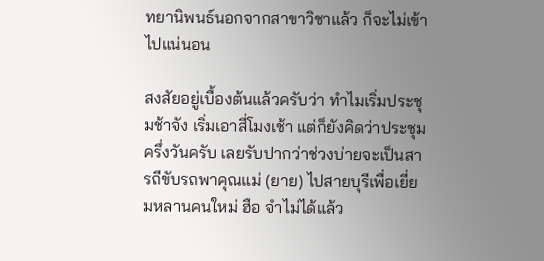ทยานิพนธ์นอกจากสาขาวิชาแล้ว ก็จะไม่เข้าไปแน่นอน

สงสัยอยู่เบื้องต้นแล้วครับว่า ทำไมเริ่มประชุมช้าจัง เริ่มเอาสี่โมงเช้า แต่ก็ยังคิดว่าประชุมครึ่งวันครับ เลยรับปากว่าช่วงบ่ายจะเป็นสารถีขับรถพาคุณแม่ (ยาย) ไปสายบุรีเพื่อเยี่ยมหลานคนใหม่ ฮือ จำไม่ได้แล้ว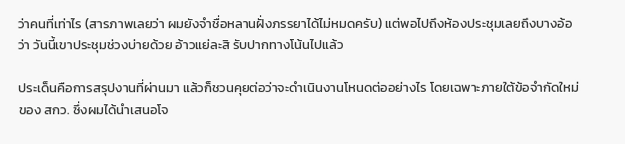ว่าคนที่เท่าไร (สารภาพเลยว่า ผมยังจำชื่อหลานฝั่งภรรยาได้ไม่หมดครับ) แต่พอไปถึงห้องประชุมเลยถึงบางอ้อว่า วันนี้เขาประชุมช่วงบ่ายด้วย อ้าวแย่ละสิ รับปากทางโน้นไปแล้ว

ประเด็นคือการสรุปงานที่ผ่านมา แล้วก็ชวนคุยต่อว่าจะดำเนินงานโหนดต่ออย่างไร โดยเฉพาะภายใต้ข้อจำกัดใหม่ของ สกว. ซึ่งผมได้นำเสนอโจ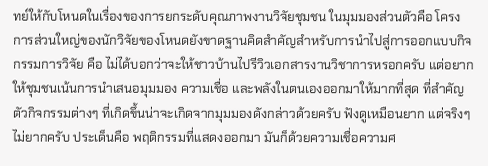ทย์ให้กับโหนดในเรื่องของการยกระดับคุณภาพงานวิจัยชุมชน ในมุมมองส่วนตัวคือ โครงการส่วนใหญ่ของนักวิจัยของโหนดยังขาดฐานคิดสำคัญสำหรับการนำไปสู่การออกแบบกิจกรรมการวิจัย คือ ไม่ได้บอกว่าจะให้ชาวบ้านไปรีวิวเอกสารงานวิชาการหรอกครับ แต่อยากให้ชุมชนเน้นการนำเสนอมุมมอง ความเชื่อ และพลังในตนเองออกมาให้มากที่สุด ที่สำคัญ ตัวกิจกรรมต่างๆ ที่เกิดขึ้นน่าจะเกิดจากมุมมองดังกล่าวด้วยครับ ฟังดูเหมือนยาก แต่จริงๆ ไม่ยากครับ ประเด็นคือ พฤติกรรมที่แสดงออกมา มันก็ด้วยความเชื่อความศ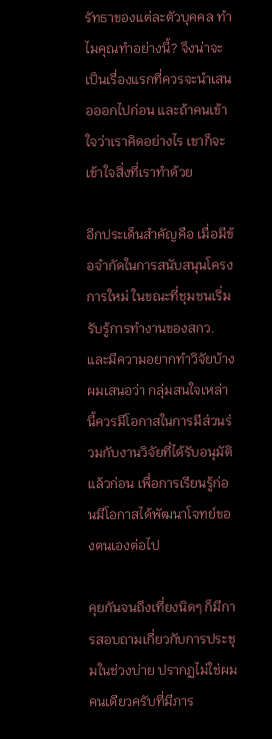รัทธาของแต่ละตัวบุคคล ทำไมคุณทำอย่างนี้? จึงน่าจะเป็นเรื่องแรกที่ควรจะนำเสนอออกไปก่อน และถ้าคนเข้าใจว่าเราคิดอย่างไร เขาก็จะเข้าใจสิ่งที่เราทำด้วย

อีกประเด็นสำคัญคือ เมื่อมีข้อจำกัดในการสนับสนุนโครงการใหม่ ในขณะที่ชุมชนเริ่มรับรู้การทำงานของสกว. และมีความอยากทำวิจัยบ้าง ผมเสนอว่า กลุ่มสนใจเหล่านี้ควรมีโอกาสในการมีส่วนร่วมกับงานวิจัยที่ได้รับอนุมัติแล้วก่อน เพื่อการเรียนรู้ก่อนมีโอกาสได้พัฒนาโจทย์ของตนเองต่อไป

คุยกันจนถึงเที่ยงนิดๆ ก็มีการสอบถามเกี่ยวกับการประชุมในช่วงบ่าย ปรากฏไม่ใช่ผมคนเดียวครับที่มีภาร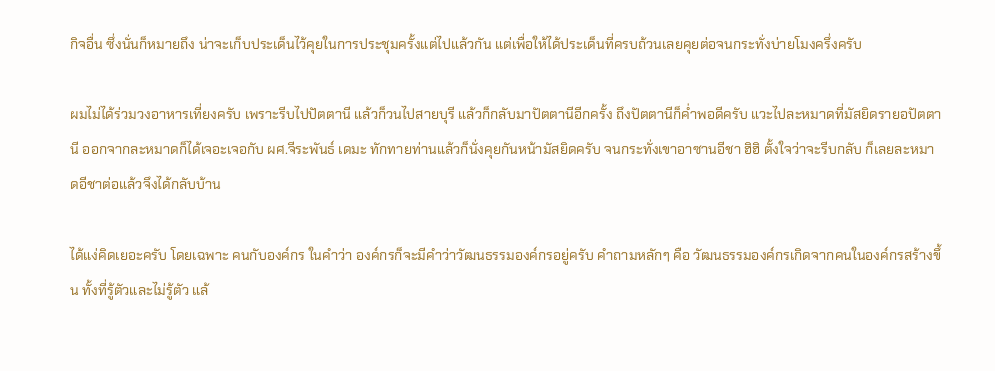กิจอื่น ซึ่งนั่นก็หมายถึง น่าจะเก็บประเด็นไว้คุยในการประชุมครั้งแต่ไปแล้วกัน แต่เพื่อให้ได้ประเด็นที่ครบถ้วนเลยคุยต่อจนกระทั่งบ่ายโมงครึ่งครับ

ผมไม่ได้ร่วมวงอาหารเที่ยงครับ เพราะรีบไปปัตตานี แล้วก็วนไปสายบุรี แล้วก็กลับมาปัตตานีอีกครั้ง ถึงปัตตานีก็ค่ำพอดีครับ แวะไปละหมาดที่มัสยิดรายอปัตตานี ออกจากละหมาดก็ได้เจอะเจอกับ ผศ.จีระพันธ์ เดมะ ทักทายท่านแล้วก็นั่งคุยกันหน้ามัสยิดครับ จนกระทั่งเขาอาซานอีชา ฮิฮิ ตั้งใจว่าจะรีบกลับ ก็เลยละหมาดอีชาต่อแล้วจึงได้กลับบ้าน

ได้แง่คิดเยอะครับ โดยเฉพาะ คนกับองค์กร ในคำว่า องค์กรก็จะมีคำว่าวัฒนธรรมองค์กรอยู่ครับ คำถามหลักๆ คือ วัฒนธรรมองค์กรเกิดจากคนในองค์กรสร้างขึ้น ทั้งที่รู้ตัวและไม่รู้ตัว แล้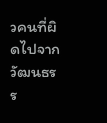วคนที่ผิดไปจากวัฒนธรร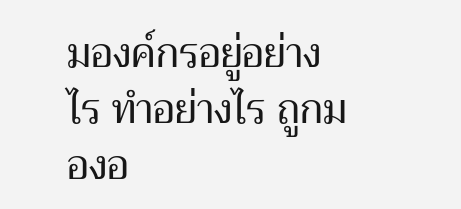มองค์กรอยู่อย่างไร ทำอย่างไร ถูกมองอ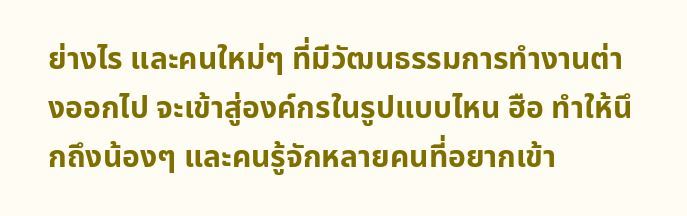ย่างไร และคนใหม่ๆ ที่มีวัฒนธรรมการทำงานต่างออกไป จะเข้าสู่องค์กรในรูปแบบไหน ฮือ ทำให้นึกถึงน้องๆ และคนรู้จักหลายคนที่อยากเข้า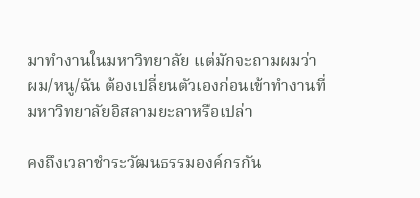มาทำงานในมหาวิทยาลัย แต่มักจะถามผมว่า ผม/หนู/ฉัน ต้องเปลี่ยนตัวเองก่อนเข้าทำงานที่มหาวิทยาลัยอิสลามยะลาหรือเปล่า

คงถึงเวลาชำระวัฒนธรรมองค์กรกัน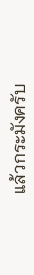แล้วกระมังครับ